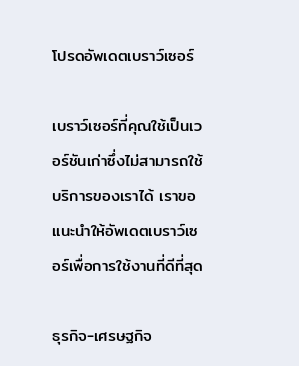โปรดอัพเดตเบราว์เซอร์

เบราว์เซอร์ที่คุณใช้เป็นเวอร์ชันเก่าซึ่งไม่สามารถใช้บริการของเราได้ เราขอแนะนำให้อัพเดตเบราว์เซอร์เพื่อการใช้งานที่ดีที่สุด

ธุรกิจ-เศรษฐกิจ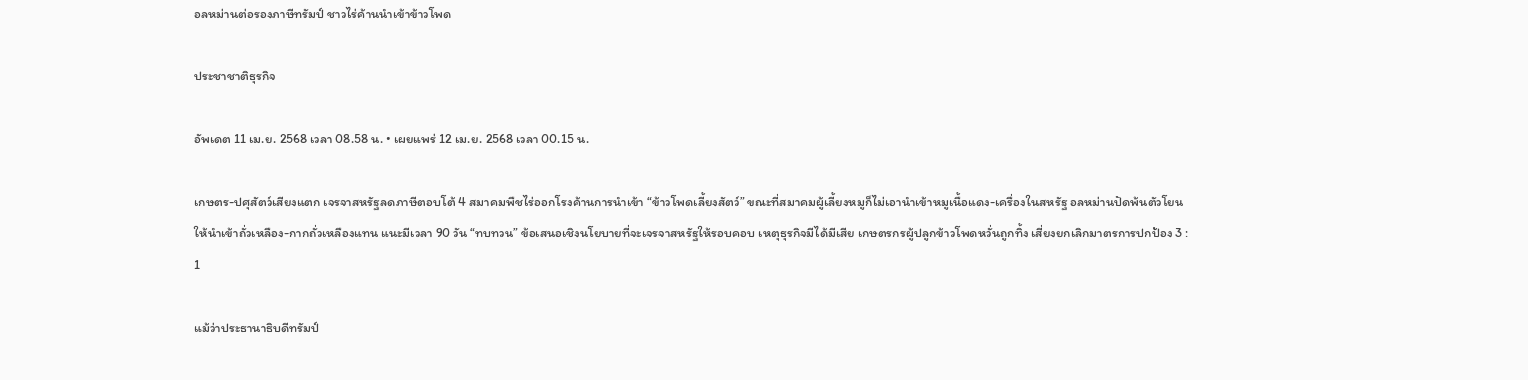อลหม่านต่อรองภาษีทรัมป์ ชาวไร่ค้านนำเข้าข้าวโพด

ประชาชาติธุรกิจ

อัพเดต 11 เม.ย. 2568 เวลา 08.58 น. • เผยแพร่ 12 เม.ย. 2568 เวลา 00.15 น.

เกษตร-ปศุสัตว์เสียงแตก เจรจาสหรัฐลดภาษีตอบโต้ 4 สมาคมพืชไร่ออกโรงค้านการนำเข้า “ข้าวโพดเลี้ยงสัตว์” ขณะที่สมาคมผู้เลี้ยงหมูก็ไม่เอานำเข้าหมูเนื้อแดง-เครื่องในสหรัฐ อลหม่านปัดพ้นตัวโยนให้นำเข้าถั่วเหลือง-กากถั่วเหลืองแทน แนะมีเวลา 90 วัน “ทบทวน” ข้อเสนอเชิงนโยบายที่จะเจรจาสหรัฐให้รอบคอบ เหตุธุรกิจมีได้มีเสีย เกษตรกรผู้ปลูกข้าวโพดหวั่นถูกทิ้ง เสี่ยงยกเลิกมาตรการปกป้อง 3 : 1

แม้ว่าประธานาธิบดีทรัมป์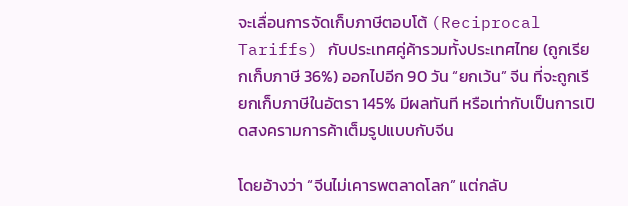จะเลื่อนการจัดเก็บภาษีตอบโต้ (Reciprocal Tariffs) กับประเทศคู่ค้ารวมทั้งประเทศไทย (ถูกเรียกเก็บภาษี 36%) ออกไปอีก 90 วัน “ยกเว้น” จีน ที่จะถูกเรียกเก็บภาษีในอัตรา 145% มีผลทันที หรือเท่ากับเป็นการเปิดสงครามการค้าเต็มรูปแบบกับจีน

โดยอ้างว่า “จีนไม่เคารพตลาดโลก” แต่กลับ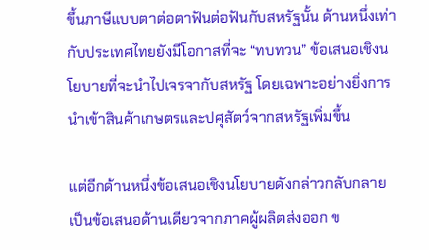ขึ้นภาษีแบบตาต่อตาฟันต่อฟันกับสหรัฐนั้น ด้านหนึ่งเท่ากับประเทศไทยยังมีโอกาสที่จะ “ทบทวน” ข้อเสนอเชิงนโยบายที่จะนำไปเจรจากับสหรัฐ โดยเฉพาะอย่างยิ่งการนำเข้าสินค้าเกษตรและปศุสัตว์จากสหรัฐเพิ่มขึ้น

แต่อีกด้านหนึ่งข้อเสนอเชิงนโยบายดังกล่าวกลับกลายเป็นข้อเสนอด้านเดียวจากภาคผู้ผลิตส่งออก ข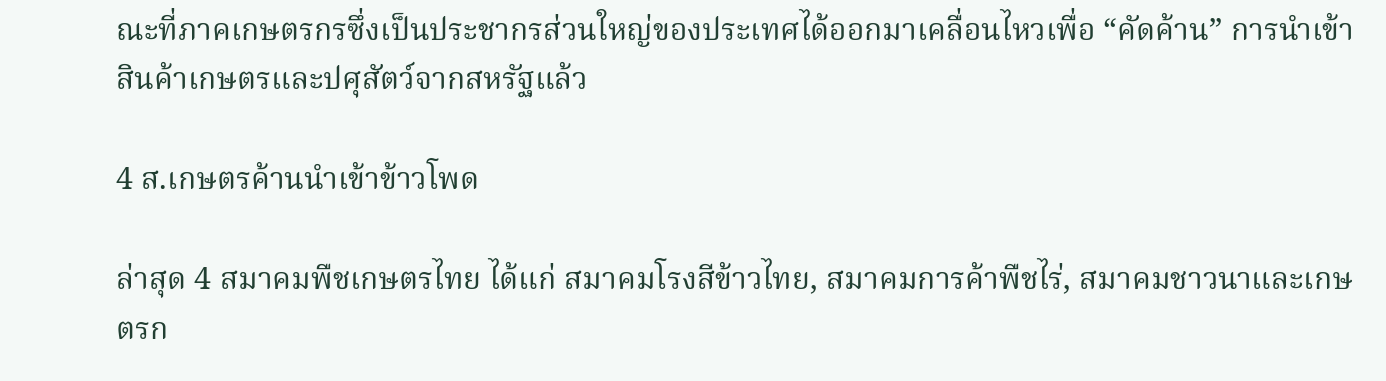ณะที่ภาคเกษตรกรซึ่งเป็นประชากรส่วนใหญ่ของประเทศได้ออกมาเคลื่อนไหวเพื่อ “คัดค้าน” การนำเข้าสินค้าเกษตรและปศุสัตว์จากสหรัฐแล้ว

4 ส.เกษตรค้านนำเข้าข้าวโพด

ล่าสุด 4 สมาคมพืชเกษตรไทย ได้แก่ สมาคมโรงสีข้าวไทย, สมาคมการค้าพืชไร่, สมาคมชาวนาและเกษตรก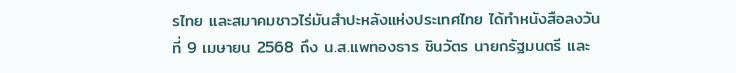รไทย และสมาคมชาวไร่มันสำปะหลังแห่งประเทศไทย ได้ทำหนังสือลงวันที่ 9 เมษายน 2568 ถึง น.ส.แพทองธาร ชินวัตร นายกรัฐมนตรี และ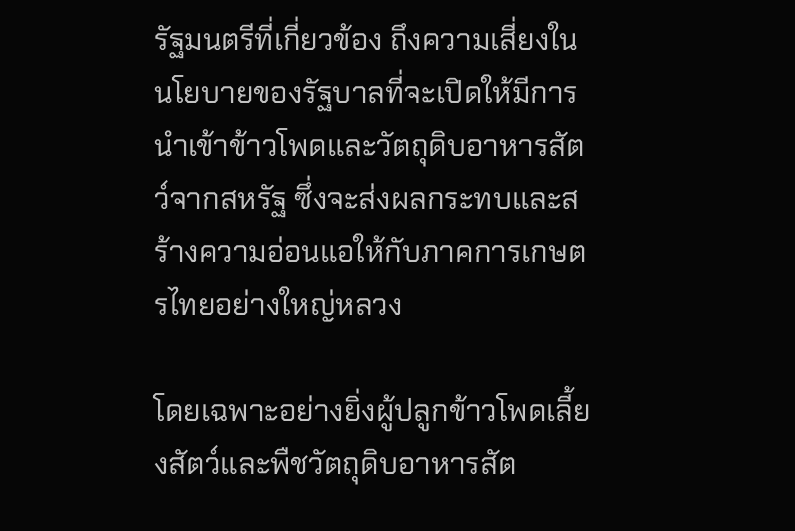รัฐมนตรีที่เกี่ยวข้อง ถึงความเสี่ยงในนโยบายของรัฐบาลที่จะเปิดให้มีการนำเข้าข้าวโพดและวัตถุดิบอาหารสัตว์จากสหรัฐ ซึ่งจะส่งผลกระทบและสร้างความอ่อนแอให้กับภาคการเกษตรไทยอย่างใหญ่หลวง

โดยเฉพาะอย่างยิ่งผู้ปลูกข้าวโพดเลี้ยงสัตว์และพืชวัตถุดิบอาหารสัต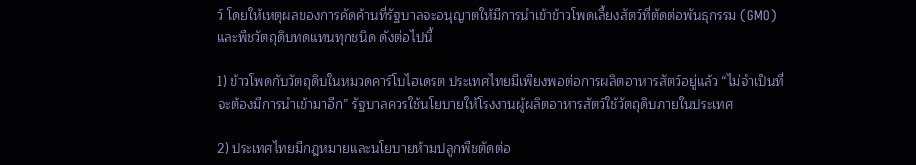ว์ โดยให้เหตุผลของการคัดค้านที่รัฐบาลจะอนุญาตให้มีการนำเข้าข้าวโพดเลี้ยงสัตว์ที่ตัดต่อพันธุกรรม (GMO) และพืชวัตถุดิบทดแทนทุกชนิด ดังต่อไปนี้

1) ข้าวโพดกับวัตถุดิบในหมวดคาร์โบไฮเดรต ประเทศไทยมีเพียงพอต่อการผลิตอาหารสัตว์อยู่แล้ว “ไม่จำเป็นที่จะต้องมีการนำเข้ามาอีก” รัฐบาลควรใช้นโยบายให้โรงงานผู้ผลิตอาหารสัตว์ใช้วัตถุดิบภายในประเทศ

2) ประเทศไทยมีกฎหมายและนโยบายห้ามปลูกพืชตัดต่อ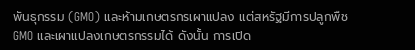พันธุกรรม (GMO) และห้ามเกษตรกรเผาแปลง แต่สหรัฐมีการปลูกพืช GMO และเผาแปลงเกษตรกรรมได้ ดังนั้น การเปิด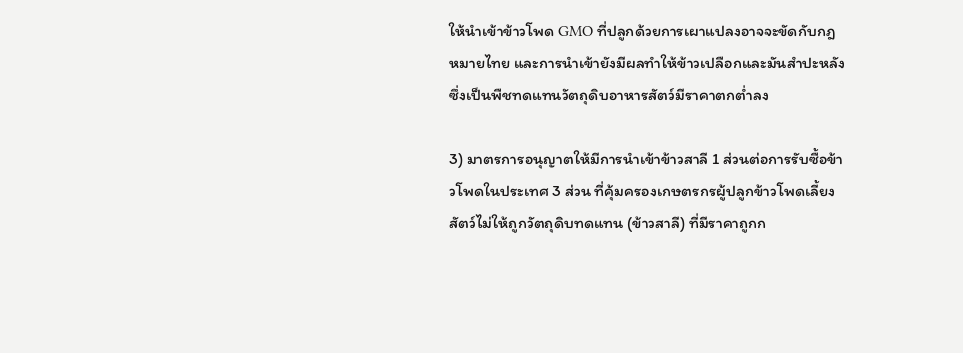ให้นำเข้าข้าวโพด GMO ที่ปลูกด้วยการเผาแปลงอาจจะขัดกับกฎหมายไทย และการนำเข้ายังมีผลทำให้ข้าวเปลือกและมันสำปะหลังซึ่งเป็นพืชทดแทนวัตถุดิบอาหารสัตว์มีราคาตกต่ำลง

3) มาตรการอนุญาตให้มีการนำเข้าข้าวสาลี 1 ส่วนต่อการรับซื้อข้าวโพดในประเทศ 3 ส่วน ที่คุ้มครองเกษตรกรผู้ปลูกข้าวโพดเลี้ยงสัตว์ไม่ให้ถูกวัตถุดิบทดแทน (ข้าวสาลี) ที่มีราคาถูกก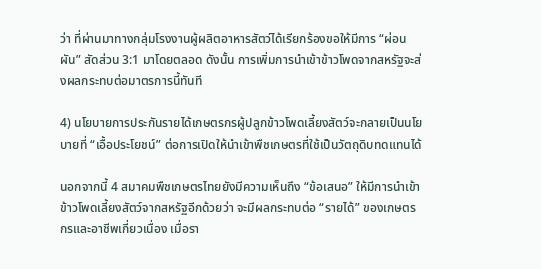ว่า ที่ผ่านมาทางกลุ่มโรงงานผู้ผลิตอาหารสัตว์ได้เรียกร้องขอให้มีการ “ผ่อนผัน” สัดส่วน 3:1 มาโดยตลอด ดังนั้น การเพิ่มการนำเข้าข้าวโพดจากสหรัฐจะส่งผลกระทบต่อมาตรการนี้ทันที

4) นโยบายการประกันรายได้เกษตรกรผู้ปลูกข้าวโพดเลี้ยงสัตว์จะกลายเป็นนโยบายที่ “เอื้อประโยชน์” ต่อการเปิดให้นำเข้าพืชเกษตรที่ใช้เป็นวัตถุดิบทดแทนได้

นอกจากนี้ 4 สมาคมพืชเกษตรไทยยังมีความเห็นถึง “ข้อเสนอ” ให้มีการนำเข้าข้าวโพดเลี้ยงสัตว์จากสหรัฐอีกด้วยว่า จะมีผลกระทบต่อ “รายได้” ของเกษตรกรและอาชีพเกี่ยวเนื่อง เมื่อรา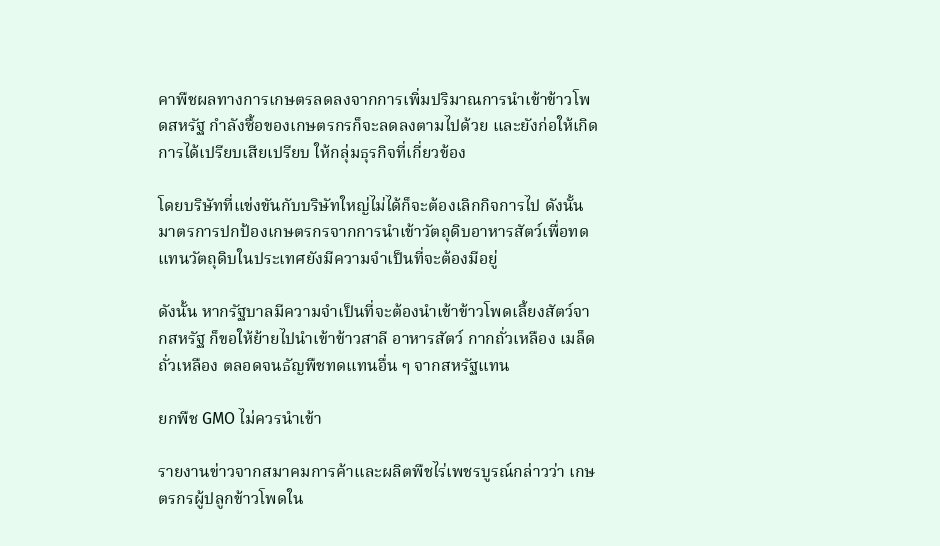คาพืชผลทางการเกษตรลดลงจากการเพิ่มปริมาณการนำเข้าข้าวโพดสหรัฐ กำลังซื้อของเกษตรกรก็จะลดลงตามไปด้วย และยังก่อให้เกิดการได้เปรียบเสียเปรียบ ให้กลุ่มธุรกิจที่เกี่ยวข้อง

โดยบริษัทที่แข่งขันกับบริษัทใหญ่ไม่ได้ก็จะต้องเลิกกิจการไป ดังนั้น มาตรการปกป้องเกษตรกรจากการนำเข้าวัตถุดิบอาหารสัตว์เพื่อทดแทนวัตถุดิบในประเทศยังมีความจำเป็นที่จะต้องมีอยู่

ดังนั้น หากรัฐบาลมีความจำเป็นที่จะต้องนำเข้าข้าวโพดเลี้ยงสัตว์จากสหรัฐ ก็ขอให้ย้ายไปนำเข้าข้าวสาลี อาหารสัตว์ กากถั่วเหลือง เมล็ดถั่วเหลือง ตลอดจนธัญพืชทดแทนอื่น ๆ จากสหรัฐแทน

ยกพืช GMO ไม่ควรนำเข้า

รายงานข่าวจากสมาคมการค้าและผลิตพืชไร่เพชรบูรณ์กล่าวว่า เกษตรกรผู้ปลูกข้าวโพดใน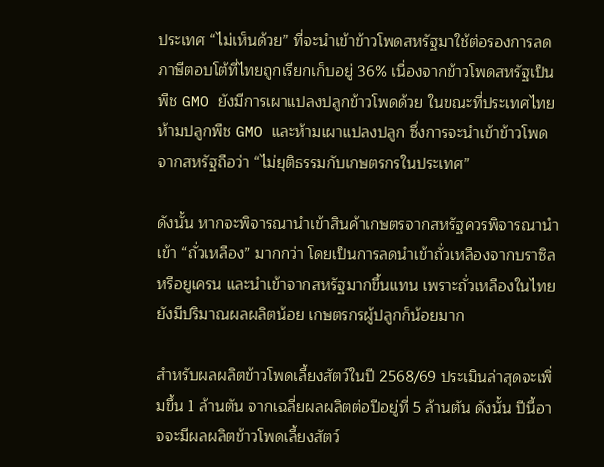ประเทศ “ไม่เห็นด้วย” ที่จะนำเข้าข้าวโพดสหรัฐมาใช้ต่อรองการลดภาษีตอบโต้ที่ไทยถูกเรียกเก็บอยู่ 36% เนื่องจากข้าวโพดสหรัฐเป็นพืช GMO ยังมีการเผาแปลงปลูกข้าวโพดด้วย ในขณะที่ประเทศไทยห้ามปลูกพืช GMO และห้ามเผาแปลงปลูก ซึ่งการจะนำเข้าข้าวโพดจากสหรัฐถือว่า “ไม่ยุติธรรมกับเกษตรกรในประเทศ”

ดังนั้น หากจะพิจารณานำเข้าสินค้าเกษตรจากสหรัฐควรพิจารณานำเข้า “ถั่วเหลือง” มากกว่า โดยเป็นการลดนำเข้าถั่วเหลืองจากบราซิลหรือยูเครน และนำเข้าจากสหรัฐมากขึ้นแทน เพราะถั่วเหลืองในไทยยังมีปริมาณผลผลิตน้อย เกษตรกรผู้ปลูกก็น้อยมาก

สำหรับผลผลิตข้าวโพดเลี้ยงสัตว์ในปี 2568/69 ประเมินล่าสุดจะเพิ่มขึ้น 1 ล้านตัน จากเฉลี่ยผลผลิตต่อปีอยู่ที่ 5 ล้านตัน ดังนั้น ปีนี้อาจจะมีผลผลิตข้าวโพดเลี้ยงสัตว์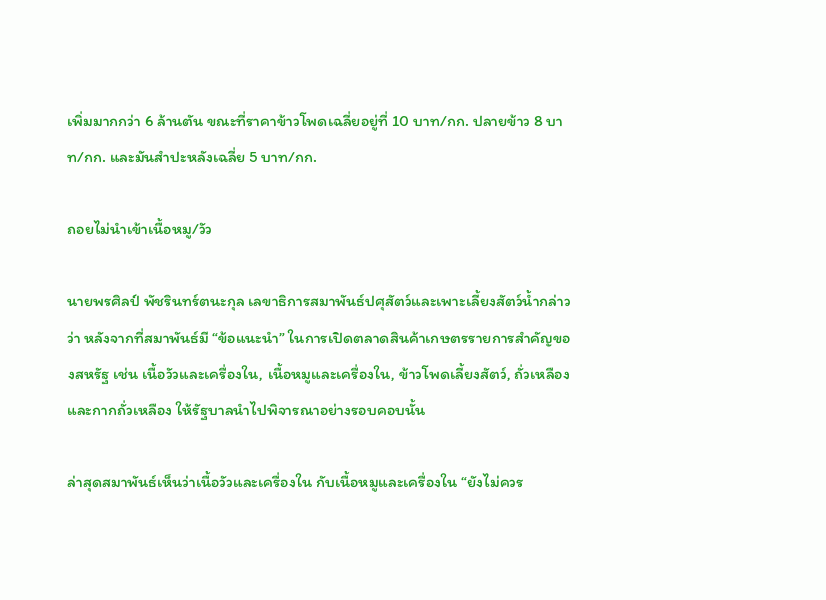เพิ่มมากกว่า 6 ล้านตัน ขณะที่ราคาข้าวโพดเฉลี่ยอยู่ที่ 10 บาท/กก. ปลายข้าว 8 บาท/กก. และมันสำปะหลังเฉลี่ย 5 บาท/กก.

ถอยไม่นำเข้าเนื้อหมู/วัว

นายพรศิลป์ พัชรินทร์ตนะกุล เลขาธิการสมาพันธ์ปศุสัตว์และเพาะเลี้ยงสัตว์น้ำกล่าวว่า หลังจากที่สมาพันธ์มี “ข้อแนะนำ” ในการเปิดตลาดสินค้าเกษตรรายการสำคัญของสหรัฐ เช่น เนื้อวัวและเครื่องใน, เนื้อหมูและเครื่องใน, ข้าวโพดเลี้ยงสัตว์, ถั่วเหลืองและกากถั่วเหลือง ให้รัฐบาลนำไปพิจารณาอย่างรอบคอบนั้น

ล่าสุดสมาพันธ์เห็นว่าเนื้อวัวและเครื่องใน กับเนื้อหมูและเครื่องใน “ยังไม่ควร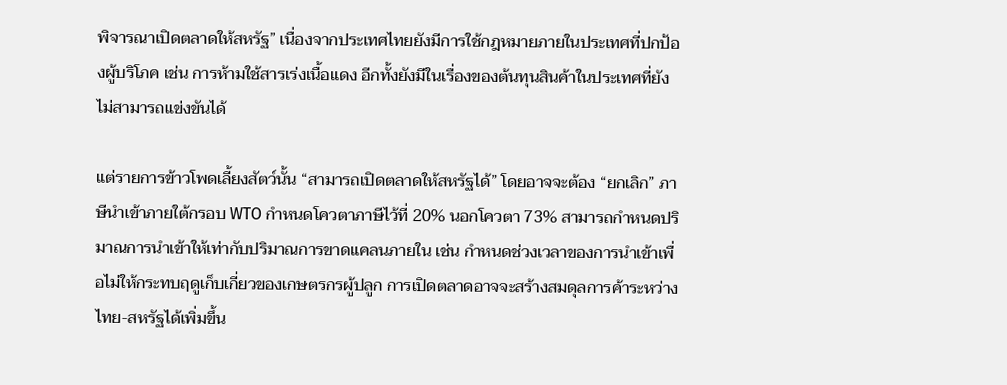พิจารณาเปิดตลาดให้สหรัฐ” เนื่องจากประเทศไทยยังมีการใช้กฎหมายภายในประเทศที่ปกป้องผู้บริโภค เช่น การห้ามใช้สารเร่งเนื้อแดง อีกทั้งยังมีในเรื่องของต้นทุนสินค้าในประเทศที่ยังไม่สามารถแข่งขันได้

แต่รายการข้าวโพดเลี้ยงสัตว์นั้น “สามารถเปิดตลาดให้สหรัฐได้” โดยอาจจะต้อง “ยกเลิก” ภาษีนำเข้าภายใต้กรอบ WTO กำหนดโควตาภาษีไว้ที่ 20% นอกโควตา 73% สามารถกำหนดปริมาณการนำเข้าให้เท่ากับปริมาณการขาดแคลนภายใน เช่น กำหนดช่วงเวลาของการนำเข้าเพื่อไม่ให้กระทบฤดูเก็บเกี่ยวของเกษตรกรผู้ปลูก การเปิดตลาดอาจจะสร้างสมดุลการค้าระหว่างไทย-สหรัฐได้เพิ่มขึ้น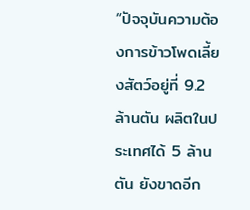“ปัจจุบันความต้องการข้าวโพดเลี้ยงสัตว์อยู่ที่ 9.2 ล้านตัน ผลิตในประเทศได้ 5 ล้านตัน ยังขาดอีก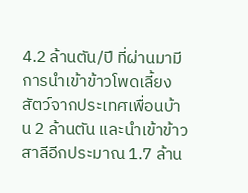4.2 ล้านตัน/ปี ที่ผ่านมามีการนำเข้าข้าวโพดเลี้ยงสัตว์จากประเทศเพื่อนบ้าน 2 ล้านตัน และนำเข้าข้าวสาลีอีกประมาณ 1.7 ล้าน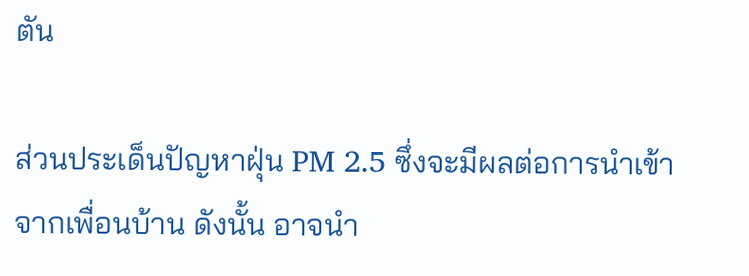ตัน

ส่วนประเด็นปัญหาฝุ่น PM 2.5 ซึ่งจะมีผลต่อการนำเข้าจากเพื่อนบ้าน ดังนั้น อาจนำ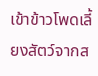เข้าข้าวโพดเลี้ยงสัตว์จากส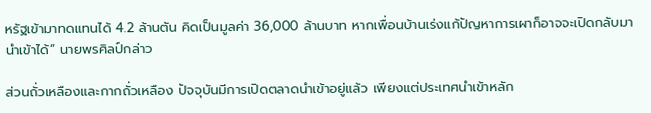หรัฐเข้ามาทดแทนได้ 4.2 ล้านตัน คิดเป็นมูลค่า 36,000 ล้านบาท หากเพื่อนบ้านเร่งแก้ปัญหาการเผาก็อาจจะเปิดกลับมานำเข้าได้” นายพรศิลป์กล่าว

ส่วนถั่วเหลืองและกากถั่วเหลือง ปัจจุบันมีการเปิดตลาดนำเข้าอยู่แล้ว เพียงแต่ประเทศนำเข้าหลัก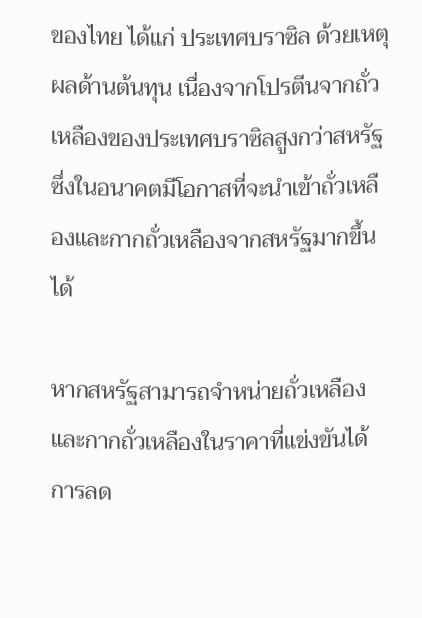ของไทย ได้แก่ ประเทศบราซิล ด้วยเหตุผลด้านต้นทุน เนื่องจากโปรตีนจากถั่วเหลืองของประเทศบราซิลสูงกว่าสหรัฐ ซึ่งในอนาคตมีโอกาสที่จะนำเข้าถั่วเหลืองและกากถั่วเหลืองจากสหรัฐมากขึ้นได้

หากสหรัฐสามารถจำหน่ายถั่วเหลืองและกากถั่วเหลืองในราคาที่แข่งขันได้ การลด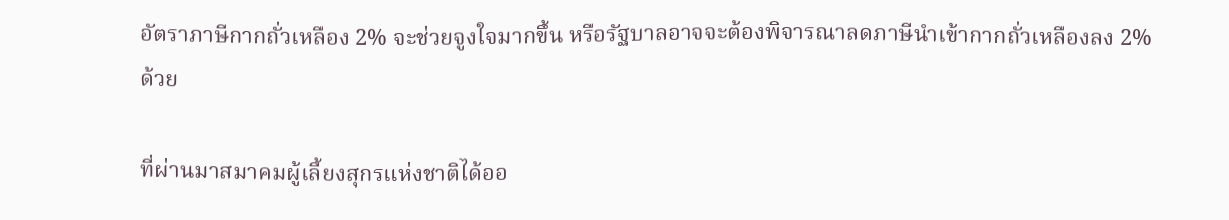อัตราภาษีกากถั่วเหลือง 2% จะช่วยจูงใจมากขึ้น หรือรัฐบาลอาจจะต้องพิจารณาลดภาษีนำเข้ากากถั่วเหลืองลง 2% ด้วย

ที่ผ่านมาสมาคมผู้เลี้ยงสุกรแห่งชาติได้ออ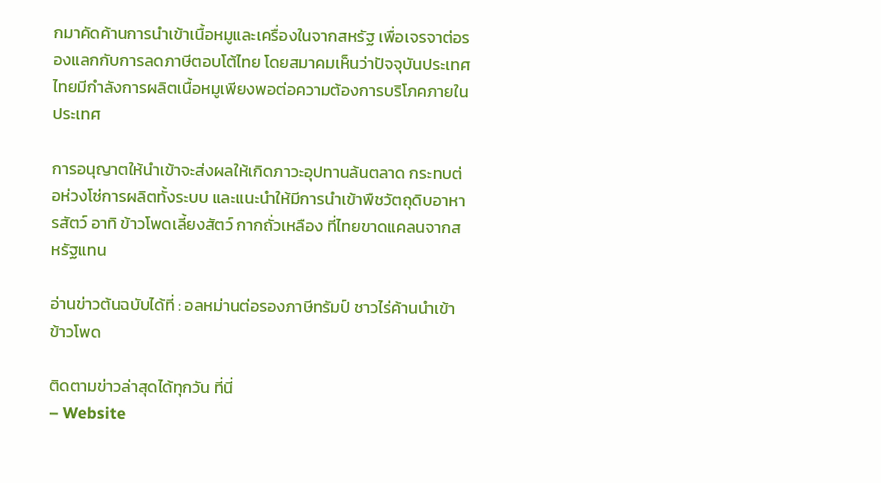กมาคัดค้านการนำเข้าเนื้อหมูและเครื่องในจากสหรัฐ เพื่อเจรจาต่อรองแลกกับการลดภาษีตอบโต้ไทย โดยสมาคมเห็นว่าปัจจุบันประเทศไทยมีกำลังการผลิตเนื้อหมูเพียงพอต่อความต้องการบริโภคภายในประเทศ

การอนุญาตให้นำเข้าจะส่งผลให้เกิดภาวะอุปทานล้นตลาด กระทบต่อห่วงโซ่การผลิตทั้งระบบ และแนะนำให้มีการนำเข้าพืชวัตถุดิบอาหารสัตว์ อาทิ ข้าวโพดเลี้ยงสัตว์ กากถั่วเหลือง ที่ไทยขาดแคลนจากสหรัฐแทน

อ่านข่าวต้นฉบับได้ที่ : อลหม่านต่อรองภาษีทรัมป์ ชาวไร่ค้านนำเข้าข้าวโพด

ติดตามข่าวล่าสุดได้ทุกวัน ที่นี่
– Website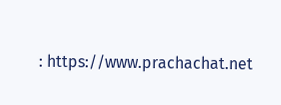: https://www.prachachat.net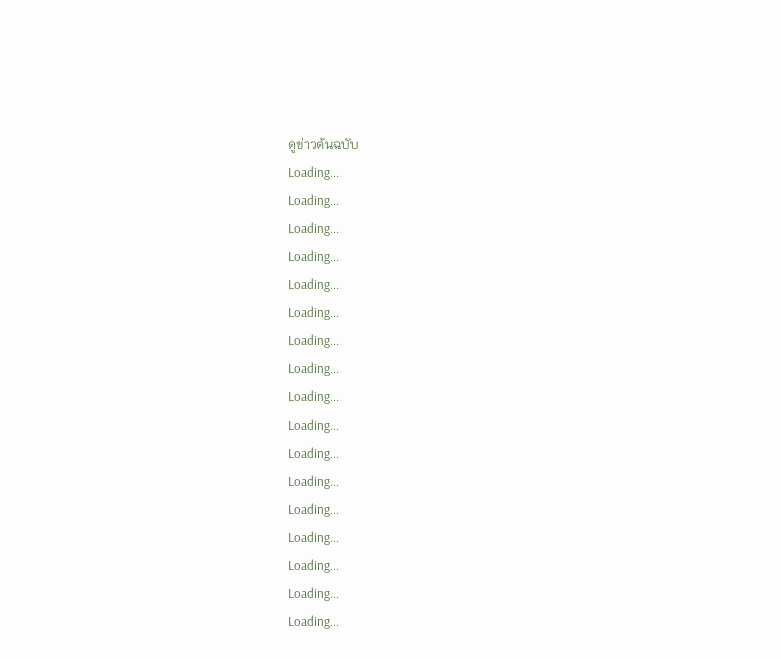ดูข่าวต้นฉบับ
Loading...
Loading...
Loading...
Loading...
Loading...
Loading...
Loading...
Loading...
Loading...
Loading...
Loading...
Loading...
Loading...
Loading...
Loading...
Loading...
Loading...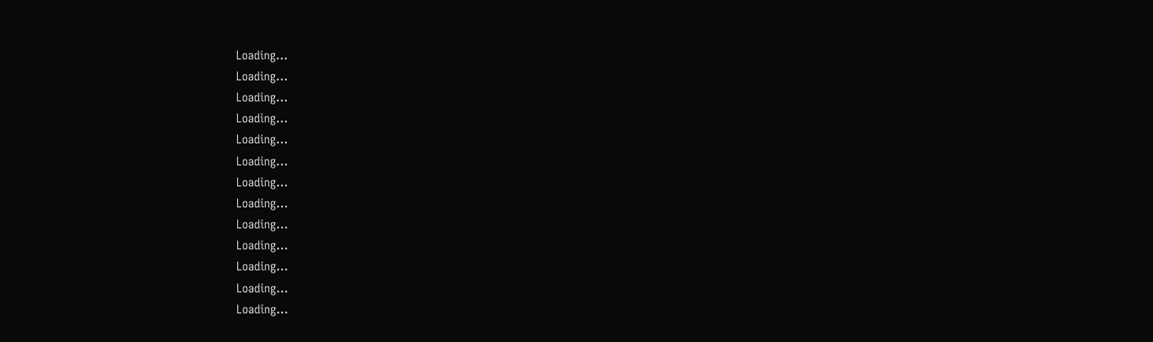Loading...
Loading...
Loading...
Loading...
Loading...
Loading...
Loading...
Loading...
Loading...
Loading...
Loading...
Loading...
Loading...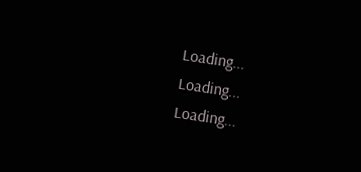Loading...
Loading...
Loading...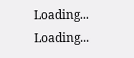Loading...
Loading...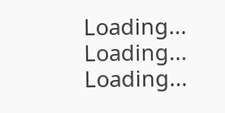Loading...
Loading...
Loading...